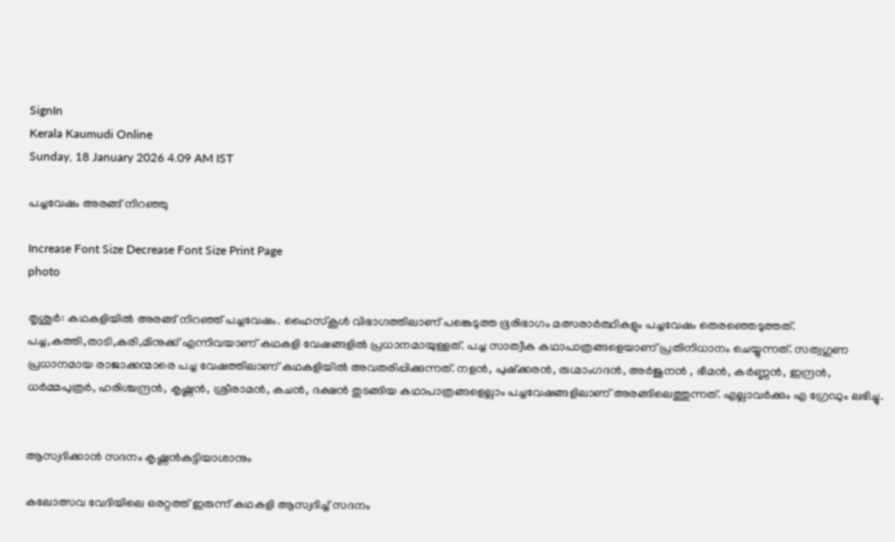SignIn
Kerala Kaumudi Online
Sunday, 18 January 2026 4.09 AM IST

പച്ചവേഷം അരങ്ങ് നിറഞ്ഞു

Increase Font Size Decrease Font Size Print Page
photo

തൃശൂർ: കഥകളിയിൽ അരങ്ങ് നിറഞ്ഞ് പച്ചവേഷം. ഹൈസ്‌കൂൾ വിഭാഗത്തിലാണ് പങ്കെടുത്ത ഭൂരിഭാഗം മത്സരാർത്ഥികളും പച്ചവേഷം തെരഞ്ഞെടുത്തത്. പച്ച,കത്തി,താടി,കരി,മിനുക്ക് എന്നിവയാണ് കഥകളി വേഷങ്ങളിൽ പ്രധാനമായുള്ളത്. പച്ച സാത്വീക കഥാപാത്രങ്ങളെയാണ് പ്രതിനിധാനം ചെയ്യുന്നത്. സത്വഗുണ പ്രധാനമായ രാജാക്കന്മാരെ പച്ച വേഷത്തിലാണ് കഥകളിയിൽ അവതരിപ്പിക്കുന്നത്. നളൻ, പുഷ്‌ക്കരൻ, രുഗ്മാംഗദൻ, അർജുനൻ , ഭീമൻ, കർണ്ണൻ, ഇന്ദ്രൻ, ധർമ്മപുത്രർ, ഹരിശ്ചന്ദ്രൻ, കൃഷ്ണൻ, ശ്രീരാമൻ, കചൻ, ദക്ഷൻ തുടങ്ങിയ കഥാപാത്രങ്ങളെല്ലാം പച്ചവേഷങ്ങളിലാണ് അരങ്ങിലെത്തുന്നത്. എല്ലാവർക്കും എ ഗ്രേഡും ലഭിച്ചു.


ആസ്വദിക്കാൻ സദനം കൃഷ്ണൻകുട്ടിയാശാനും

കലോത്സവ വേദിയിലെ ഒരറ്റത്ത് ഇരുന്ന് കഥകളി ആസ്വദിച്ച് സദനം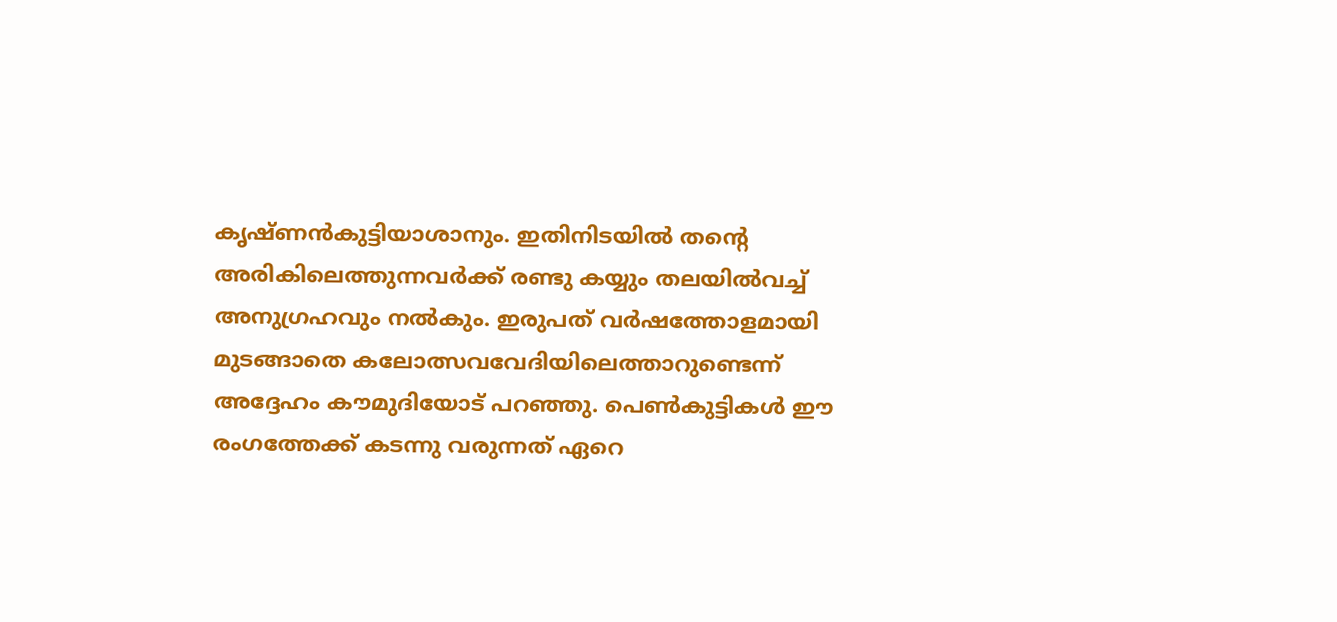കൃഷ്ണൻകുട്ടിയാശാനും. ഇതിനിടയിൽ തന്റെ അരികിലെത്തുന്നവർക്ക് രണ്ടു കയ്യും തലയിൽവച്ച് അനുഗ്രഹവും നൽകും. ഇരുപത് വർഷത്തോളമായി മുടങ്ങാതെ കലോത്സവവേദിയിലെത്താറുണ്ടെന്ന് അദ്ദേഹം കൗമുദിയോട് പറഞ്ഞു. പെൺകുട്ടികൾ ഈ രംഗത്തേക്ക് കടന്നു വരുന്നത് ഏറെ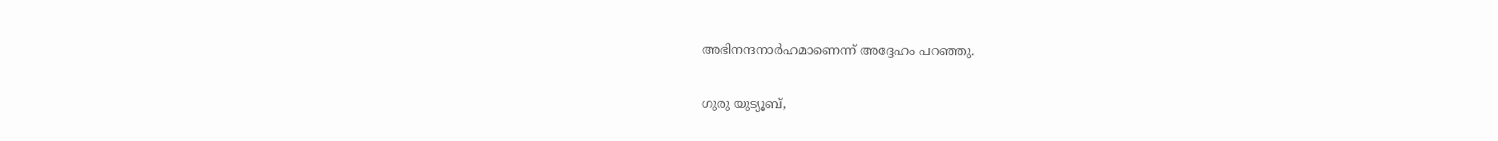അഭിനന്ദനാർഹമാണെന്ന് അദ്ദേഹം പറഞ്ഞു.

ഗുരു യുട്യൂബ്,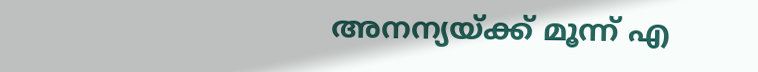അനന്യയ്ക്ക് മൂന്ന് എ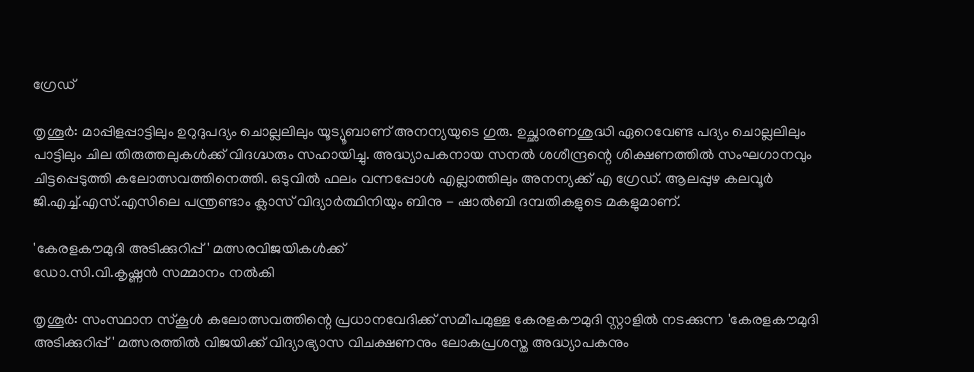ഗ്രേഡ്

തൃശൂർ: മാപ്പിളപ്പാട്ടിലും ഉറുദുപദ്യം ചൊല്ലലിലും യൂട്യൂബാണ് അനന്യയുടെ ഗുരു. ഉച്ഛാരണശുദ്ധി ഏറെവേണ്ട പദ്യം ചൊല്ലലിലും പാട്ടിലും ചില തിരുത്തലുകൾക്ക് വിദഗ്ദ്ധരും സഹായിച്ചു. അദ്ധ്യാപകനായ സനൽ ശശീന്ദ്രന്റെ ശിക്ഷണത്തിൽ സംഘഗാനവും ചിട്ടപ്പെടുത്തി കലോത്സവത്തിനെത്തി. ഒടുവിൽ ഫലം വന്നപ്പോൾ എല്ലാത്തിലും അനന്യക്ക് എ ഗ്രേഡ്. ആലപ്പുഴ കലവൂർ ജി.എച്ച്.എസ്.എസിലെ പന്ത്രണ്ടാം ക്ലാസ് വിദ്യാർത്ഥിനിയും ബിനു - ഷാൽബി ദമ്പതികളുടെ മകളുമാണ്.

'കേരളകൗമുദി അടിക്കുറിപ്പ്' മത്സരവിജയികൾക്ക്
ഡോ.സി.വി.കൃഷ്ണൻ സമ്മാനം നൽകി

തൃശൂർ: സംസ്ഥാന സ്‌കൂൾ കലോത്സവത്തിന്റെ പ്രധാനവേദിക്ക് സമീപമുള്ള കേരളകൗമുദി സ്റ്റാളിൽ നടക്കുന്ന 'കേരളകൗമുദി അടിക്കുറിപ്പ്' മത്സരത്തിൽ വിജയിക്ക് വിദ്യാഭ്യാസ വിചക്ഷണനും ലോകപ്രശസ്ത അദ്ധ്യാപകനും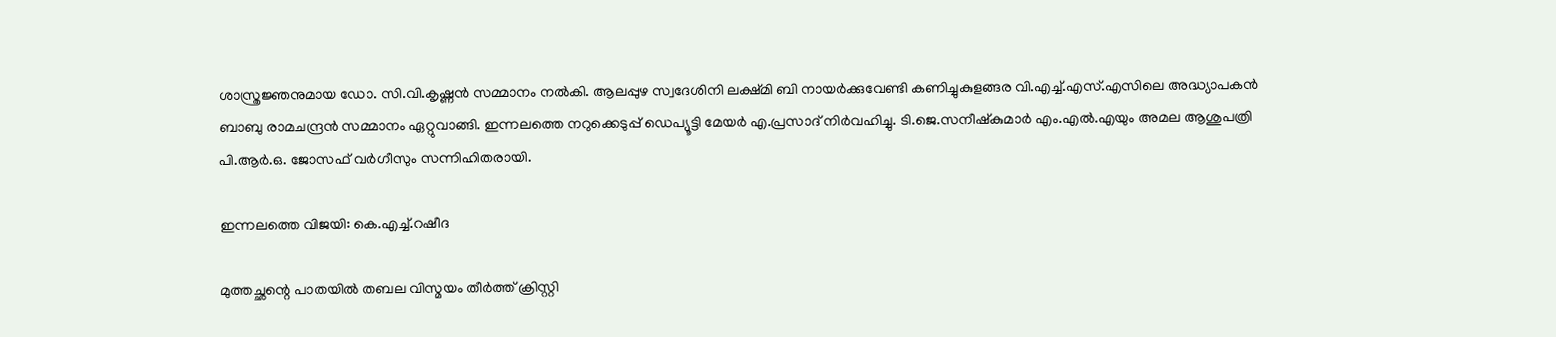ശാസ്ത്രജ്ഞനുമായ ഡോ. സി.വി.കൃഷ്ണൻ സമ്മാനം നൽകി. ആലപ്പുഴ സ്വദേശിനി ലക്ഷ്മി ബി നായർക്കുവേണ്ടി കണിച്ചുകുളങ്ങര വി.എച്ച്.എസ്.എസിലെ അദ്ധ്യാപകൻ ബാബു രാമചന്ദ്രൻ സമ്മാനം ഏറ്റുവാങ്ങി. ഇന്നലത്തെ നറുക്കെടുപ്പ് ഡെപ്യൂട്ടി മേയർ എ.പ്രസാദ് നിർവഹിച്ചു. ടി.ജെ.സനീഷ്‌കുമാർ എം.എൽ.എയും അമല ആശുപത്രി പി.ആർ.ഒ. ജോസഫ് വർഗീസും സന്നിഹിതരായി.

ഇന്നലത്തെ വിജയി: കെ.എച്ച്.റഷീദ

മുത്തച്ഛന്റെ പാതയിൽ തബല വിസ്മയം തീർത്ത് ക്രിസ്റ്റി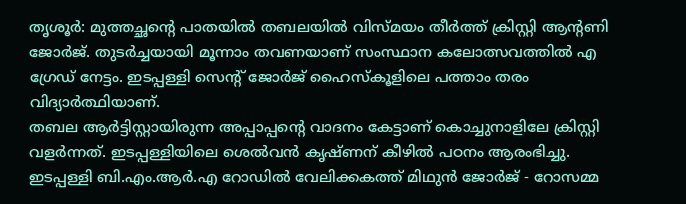തൃശൂർ: മുത്തച്ഛന്റെ പാതയിൽ തബലയിൽ വിസ്മയം തീർത്ത് ക്രിസ്റ്റി ആന്റണി ജോർജ്. തുടർച്ചയായി മൂന്നാം തവണയാണ് സംസ്ഥാന കലോത്സവത്തിൽ എ ഗ്രേഡ് നേട്ടം. ഇടപ്പള്ളി സെന്റ് ജോർജ് ഹൈസ്‌കൂളിലെ പത്താം തരം വിദ്യാർത്ഥിയാണ്.
തബല ആർട്ടിസ്റ്റായിരുന്ന അപ്പാപ്പന്റെ വാദനം കേട്ടാണ് കൊച്ചുനാളിലേ ക്രിസ്റ്റി വളർന്നത്. ഇടപ്പള്ളിയിലെ ശെൽവൻ കൃഷ്ണന് കീഴിൽ പഠനം ആരംഭിച്ചു. ഇടപ്പള്ളി ബി.എം.ആർ.എ റോഡിൽ വേലിക്കകത്ത് മിഥുൻ ജോർജ് - റോസമ്മ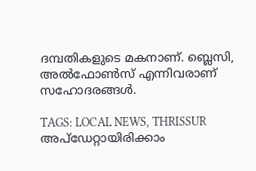ദമ്പതികളുടെ മകനാണ്. ബ്ലെസി, അൽഫോൺസ് എന്നിവരാണ് സഹോദരങ്ങൾ.

TAGS: LOCAL NEWS, THRISSUR
അപ്ഡേറ്റായിരിക്കാം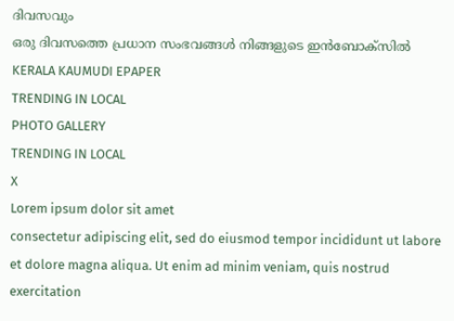ദിവസവും
ഒരു ദിവസത്തെ പ്രധാന സംഭവങ്ങൾ നിങ്ങളുടെ ഇൻബോക്സിൽ
KERALA KAUMUDI EPAPER
TRENDING IN LOCAL
PHOTO GALLERY
TRENDING IN LOCAL
X
Lorem ipsum dolor sit amet
consectetur adipiscing elit, sed do eiusmod tempor incididunt ut labore et dolore magna aliqua. Ut enim ad minim veniam, quis nostrud exercitation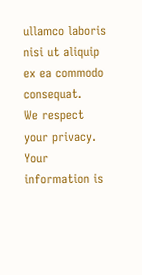ullamco laboris nisi ut aliquip ex ea commodo consequat.
We respect your privacy. Your information is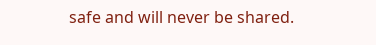safe and will never be shared.